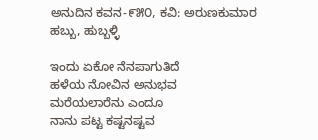ಅನುದಿನ‌ ಕವನ-೯೫೦, ಕವಿ: ಅರುಣಕುಮಾರ ಹಬ್ಬು, ಹುಬ್ಬಳ್ಳಿ

ಇಂದು ಏಕೋ ನೆನಪಾಗುತಿದೆ
ಹಳೆಯ ನೋವಿನ ಅನುಭವ
ಮರೆಯಲಾರೆನು ಎಂದೂ
ನಾನು ಪಟ್ಟ ಕಷ್ಟನಷ್ಟವ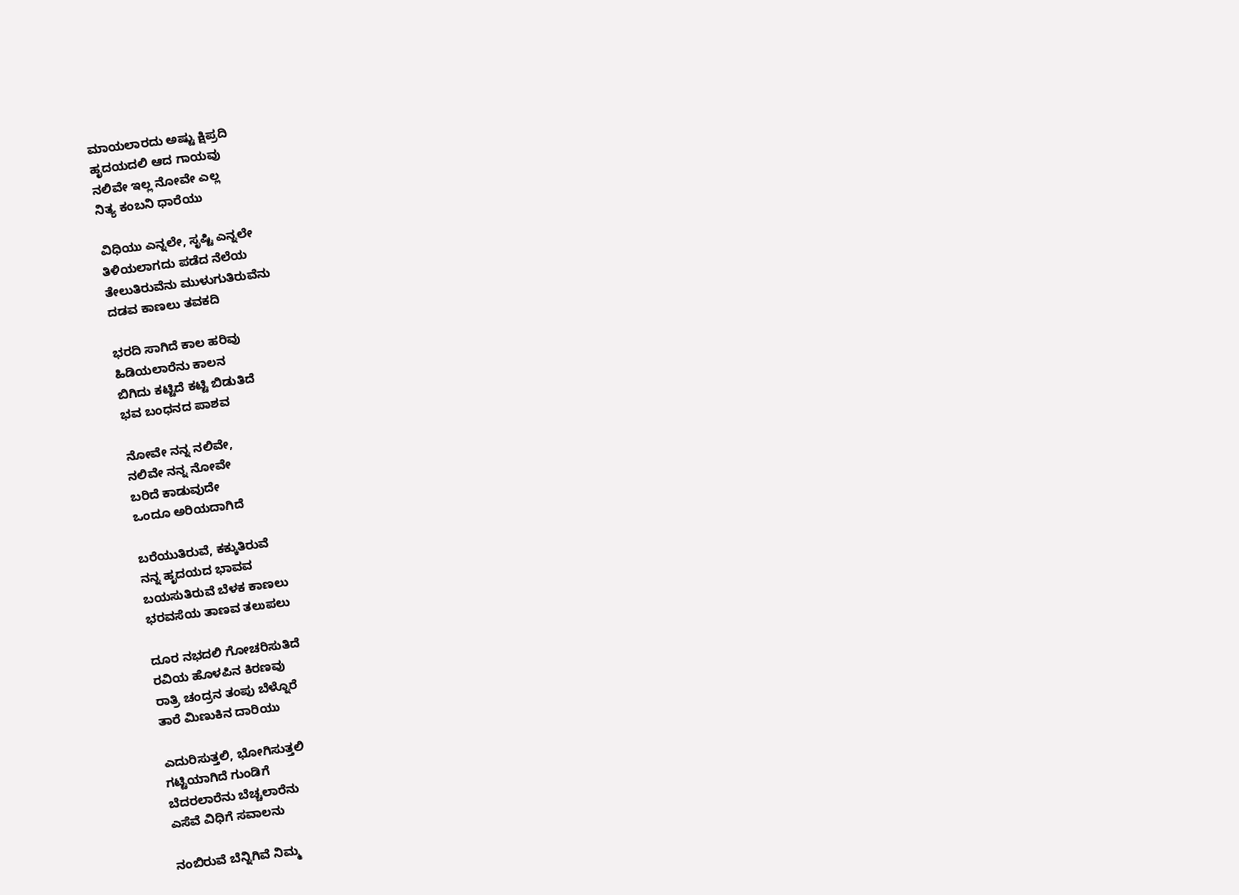ಮಾಯಲಾರದು ಅಷ್ಟು ಕ್ಷಿಪ್ರದಿ
ಹೃದಯದಲಿ ಆದ ಗಾಯವು
ನಲಿವೇ ಇಲ್ಲ ನೋವೇ ಎಲ್ಲ
ನಿತ್ಯ ಕಂಬನಿ ಧಾರೆಯು

ವಿಧಿಯು ಎನ್ನಲೇ, ಸೃಷ್ಟಿ ಎನ್ನಲೇ
ತಿಳಿಯಲಾಗದು ಪಡೆದ ನೆಲೆಯ
ತೇಲುತಿರುವೆನು ಮುಳುಗುತಿರುವೆನು
ದಡವ ಕಾಣಲು ತವಕದಿ

ಭರದಿ ಸಾಗಿದೆ ಕಾಲ ಹರಿವು
ಹಿಡಿಯಲಾರೆನು ಕಾಲನ
ಬಿಗಿದು ಕಟ್ಟಿದೆ ಕಟ್ಟಿ ಬಿಡುತಿದೆ
ಭವ ಬಂಧನದ ಪಾಶವ

ನೋವೇ ನನ್ನ ನಲಿವೇ,
ನಲಿವೇ ನನ್ನ ನೋವೇ
ಬರಿದೆ ಕಾಡುವುದೇ
ಒಂದೂ ಅರಿಯದಾಗಿದೆ

ಬರೆಯುತಿರುವೆ, ಕಕ್ಕುತಿರುವೆ
ನನ್ನ ಹೃದಯದ ಭಾವವ
ಬಯಸುತಿರುವೆ ಬೆಳಕ ಕಾಣಲು
ಭರವಸೆಯ ತಾಣವ ತಲುಪಲು

ದೂರ ನಭದಲಿ ಗೋಚರಿಸುತಿದೆ
ರವಿಯ ಹೊಳಪಿನ ಕಿರಣವು
ರಾತ್ರಿ ಚಂದ್ರನ ತಂಪು ಬೆಳ್ನೊರೆ
ತಾರೆ ಮಿಣುಕಿನ ದಾರಿಯು

ಎದುರಿಸುತ್ತಲಿ, ಭೋಗಿಸುತ್ತಲಿ
ಗಟ್ಟಿಯಾಗಿದೆ ಗುಂಡಿಗೆ
ಬೆದರಲಾರೆನು ಬೆಚ್ಚಲಾರೆನು
ಎಸೆವೆ ವಿಧಿಗೆ ಸವಾಲನು

ನಂಬಿರುವೆ ಬೆನ್ನಿಗಿವೆ ನಿಮ್ಮ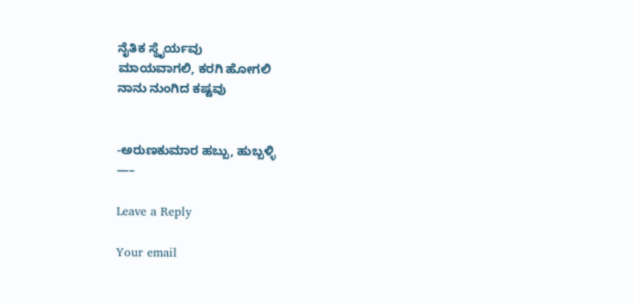ನೈತಿಕ ಸ್ಥೈರ್ಯವು
ಮಾಯವಾಗಲಿ, ಕರಗಿ ಹೋಗಲಿ
ನಾನು ನುಂಗಿದ ಕಷ್ಟವು


-ಅರುಣಕುಮಾರ ಹಬ್ಬು, ಹುಬ್ಬಳ್ಳಿ
—–

Leave a Reply

Your email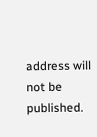address will not be published.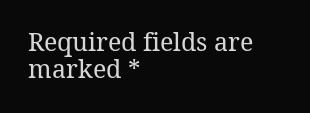Required fields are marked *